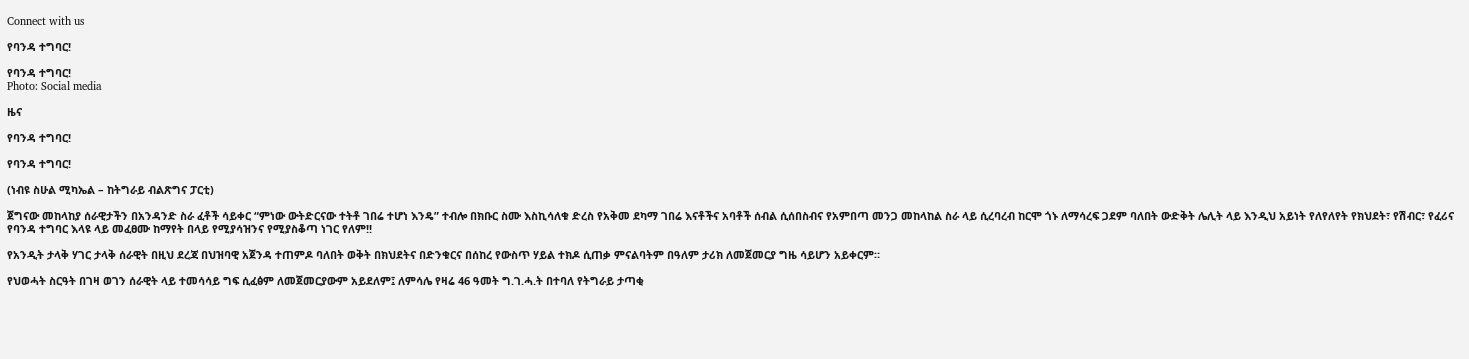Connect with us

የባንዳ ተግባር!

የባንዳ ተግባር!
Photo: Social media

ዜና

የባንዳ ተግባር!

የባንዳ ተግባር!

(ነብዩ ስሁል ሚካኤል – ከትግራይ ብልጽግና ፓርቲ)

ጀግናው መከላከያ ሰራዊታችን በአንዳንድ ስራ ፈቶች ሳይቀር “ምነው ውትድርናው ተትቶ ገበሬ ተሆነ እንዴ” ተብሎ በክቡር ስሙ እስኪሳለቁ ድረስ የአቅመ ደካማ ገበሬ እናቶችና አባቶች ሰብል ሲሰበስብና የአምበጣ መንጋ መከላከል ስራ ላይ ሲረባረብ ከርሞ ጎኑ ለማሳረፍ ጋደም ባለበት ውድቅት ሌሊት ላይ እንዲህ አይነት የለየለየት የክህደት፣ የሽብር፣ የፈሪና የባንዳ ተግባር እላዩ ላይ መፈፀሙ ከማየት በላይ የሚያሳዝንና የሚያስቆጣ ነገር የለም!!

የአንዲት ታላቅ ሃገር ታላቅ ሰራዊት በዚህ ደረጃ በህዝባዊ አጀንዳ ተጠምዶ ባለበት ወቅት በክህደትና በድንቁርና በሰከረ የውስጥ ሃይል ተክዶ ሲጠቃ ምናልባትም በዓለም ታሪክ ለመጀመርያ ግዜ ሳይሆን አይቀርም።

የህወሓት ስርዓት በገዛ ወገን ሰራዊት ላይ ተመሳሳይ ግፍ ሲፈፅም ለመጀመርያውም አይደለም፤ ለምሳሌ የዛሬ 46 ዓመት ግ.ገ.ሓ.ት በተባለ የትግራይ ታጣቂ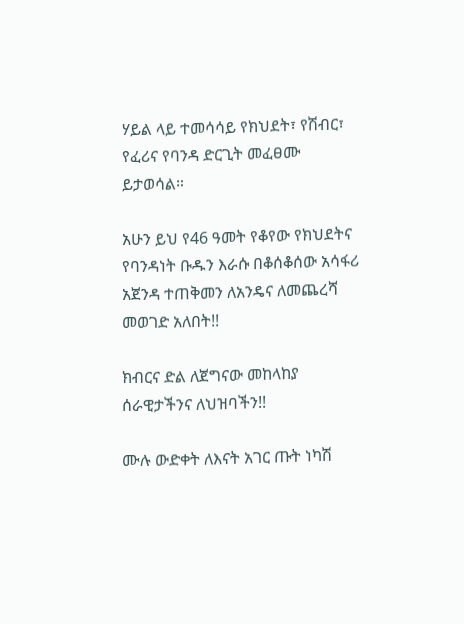ሃይል ላይ ተመሳሳይ የክህደት፣ የሽብር፣ የፈሪና የባንዳ ድርጊት መፈፀሙ ይታወሳል።

አሁን ይህ የ46 ዓመት የቆየው የክህደትና የባንዳነት ቡዱን እራሱ በቆሰቆሰው አሳፋሪ አጀንዳ ተጠቅመን ለአንዴና ለመጨረሻ መወገድ አለበት!!

ክብርና ድል ለጀግናው መከላከያ ሰራዊታችንና ለህዝባችን!!

ሙሉ ውድቀት ለእናት አገር ጡት ነካሽ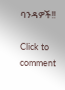ባንዳዎች!!

Click to comment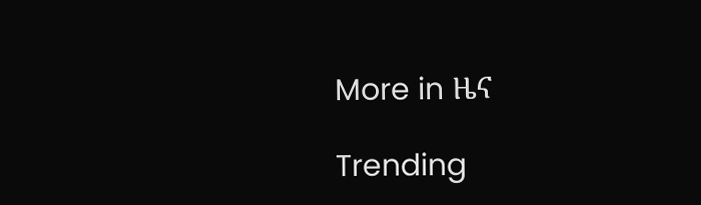More in ዜና

Trending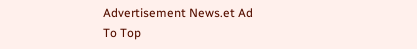Advertisement News.et Ad
To Top